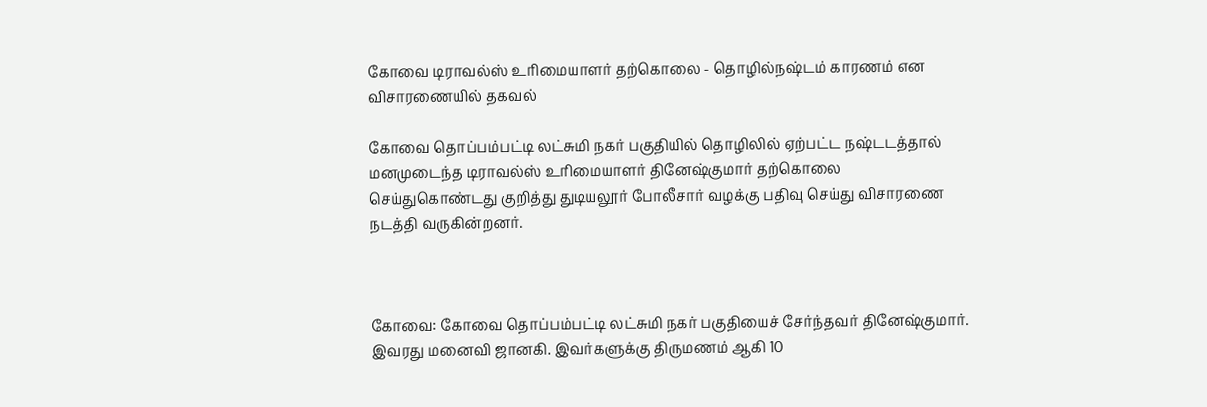கோவை டிராவல்ஸ் உரிமையாளர் தற்கொலை - தொழில்நஷ்டம் காரணம் என விசாரணையில் தகவல்

கோவை தொப்பம்பட்டி லட்சுமி நகர் பகுதியில் தொழிலில் ஏற்பட்ட நஷ்டடத்தால் மனமுடைந்த டிராவல்ஸ் உரிமையாளர் தினேஷ்குமார் தற்கொலை செய்துகொண்டது குறித்து துடியலூர் போலீசார் வழக்கு பதிவு செய்து விசாரணை நடத்தி வருகின்றனர்.



கோவை: கோவை தொப்பம்பட்டி லட்சுமி நகர் பகுதியைச் சேர்ந்தவர் தினேஷ்குமார். இவரது மனைவி ஜானகி. இவர்களுக்கு திருமணம் ஆகி 10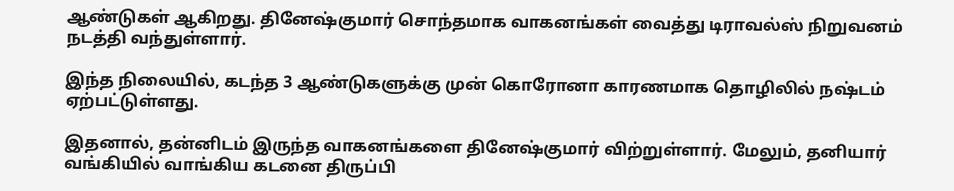ஆண்டுகள் ஆகிறது. தினேஷ்குமார் சொந்தமாக வாகனங்கள் வைத்து டிராவல்ஸ் நிறுவனம் நடத்தி வந்துள்ளார்.

இந்த நிலையில், கடந்த 3 ஆண்டுகளுக்கு முன் கொரோனா காரணமாக தொழிலில் நஷ்டம் ஏற்பட்டுள்ளது.

இதனால், தன்னிடம் இருந்த வாகனங்களை தினேஷ்குமார் விற்றுள்ளார். மேலும், தனியார் வங்கியில் வாங்கிய கடனை திருப்பி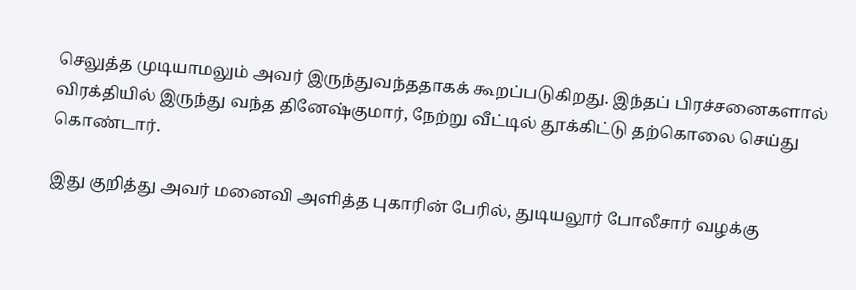செலுத்த முடியாமலும் அவர் இருந்துவந்ததாகக் கூறப்படுகிறது. இந்தப் பிரச்சனைகளால் விரக்தியில் இருந்து வந்த தினேஷ்குமார், நேற்று வீட்டில் தூக்கிட்டு தற்கொலை செய்து கொண்டார்.

இது குறித்து அவர் மனைவி அளித்த புகாரின் பேரில், துடியலூர் போலீசார் வழக்கு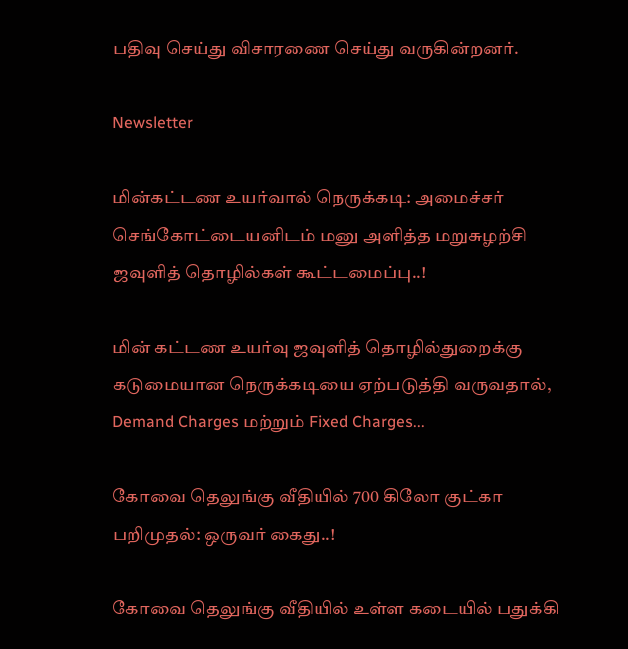பதிவு செய்து விசாரணை செய்து வருகின்றனர்.

Newsletter

மின்கட்டண உயர்வால் நெருக்கடி: அமைச்சர் செங்கோட்டையனிடம் மனு அளித்த மறுசுழற்சி ஜவுளித் தொழில்கள் கூட்டமைப்பு..!

மின் கட்டண உயர்வு ஜவுளித் தொழில்துறைக்கு கடுமையான நெருக்கடியை ஏற்படுத்தி வருவதால், Demand Charges மற்றும் Fixed Charges...

கோவை தெலுங்கு வீதியில் 700 கிலோ குட்கா பறிமுதல்: ஒருவர் கைது..!

கோவை தெலுங்கு வீதியில் உள்ள கடையில் பதுக்கி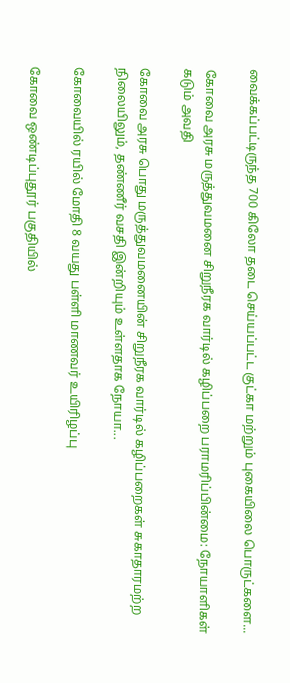வைக்கப்பட்டிருந்த 700 கிலோ தடை செய்யப்பட்ட குட்கா மற்றும் புகையிலை பொருட்களை...

கோவை அரசு மருத்துவமனை சிறுநீரக வார்டில் கழிப்பறை பராமரிப்பின்மை: நோயாளிகள் கடும் அவதி

கோவை அரசு பொது மருத்துவமனையின் சிறுநீரக வார்டில் கழிப்பறைகள் சுகாதாரமற்ற நிலையிலும், தண்ணீர் வசதி இன்றியும் உள்ளதாக நோயா...

கோவையில் ரயில் மோதி 8 வயது பள்ளி மாணவர் உயிரிழப்பு

கோவை ஒண்டிப்புதூர் பகுதியில்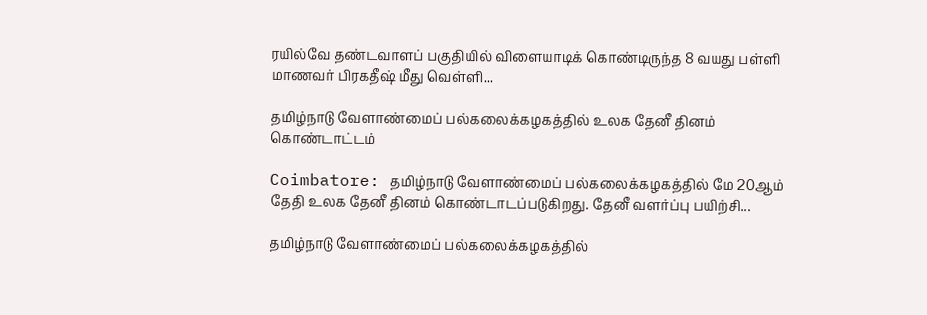ரயில்வே தண்டவாளப் பகுதியில் விளையாடிக் கொண்டிருந்த 8 வயது பள்ளி மாணவர் பிரகதீஷ் மீது வெள்ளி...

தமிழ்நாடு வேளாண்மைப் பல்கலைக்கழகத்தில் உலக தேனீ தினம் கொண்டாட்டம்

Coimbatore: தமிழ்நாடு வேளாண்மைப் பல்கலைக்கழகத்தில் மே 20ஆம் தேதி உலக தேனீ தினம் கொண்டாடப்படுகிறது. தேனீ வளர்ப்பு பயிற்சி...

தமிழ்நாடு வேளாண்மைப் பல்கலைக்கழகத்தில்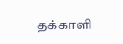தக்காளி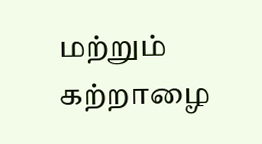மற்றும் கற்றாழை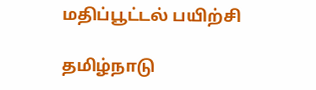மதிப்பூட்டல் பயிற்சி

தமிழ்நாடு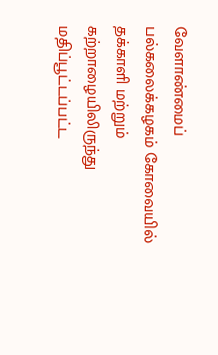வேளாண்மைப் பல்கலைக்கழகம் கோவையில் தக்காளி மற்றும் கற்றாழையிலிருந்து மதிப்பூட்டப்பட்ட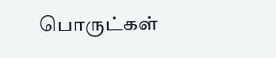பொருட்கள்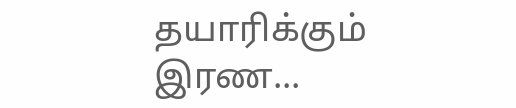தயாரிக்கும் இரண...